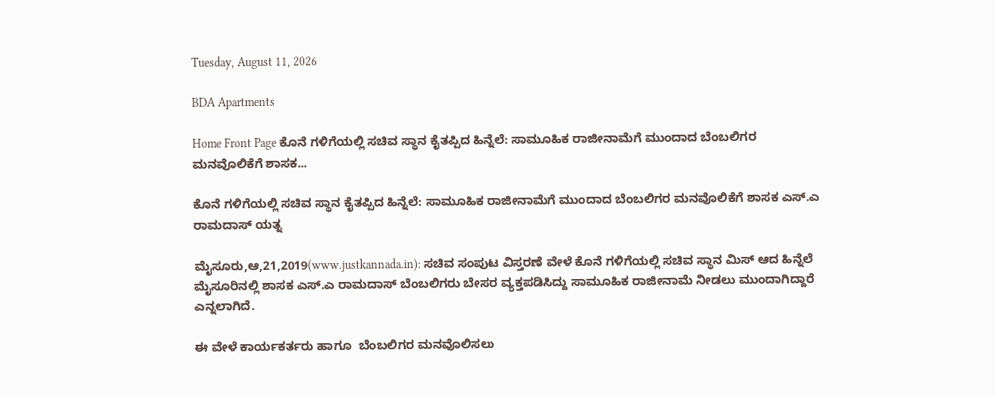Tuesday, August 11, 2026

BDA Apartments

Home Front Page ಕೊನೆ ಗಳಿಗೆಯಲ್ಲಿ ಸಚಿವ ಸ್ಥಾನ ಕೈತಪ್ಪಿದ ಹಿನ್ನೆಲೆ: ಸಾಮೂಹಿಕ ರಾಜೀನಾಮೆಗೆ ಮುಂದಾದ ಬೆಂಬಲಿಗರ ಮನವೊಲಿಕೆಗೆ ಶಾಸಕ...

ಕೊನೆ ಗಳಿಗೆಯಲ್ಲಿ ಸಚಿವ ಸ್ಥಾನ ಕೈತಪ್ಪಿದ ಹಿನ್ನೆಲೆ: ಸಾಮೂಹಿಕ ರಾಜೀನಾಮೆಗೆ ಮುಂದಾದ ಬೆಂಬಲಿಗರ ಮನವೊಲಿಕೆಗೆ ಶಾಸಕ ಎಸ್.ಎ  ರಾಮದಾಸ್ ಯತ್ನ

ಮೈಸೂರು,ಆ,21,2019(www.justkannada.in): ಸಚಿವ ಸಂಪುಟ ವಿಸ್ತರಣೆ ವೇಳೆ ಕೊನೆ ಗಳಿಗೆಯಲ್ಲಿ ಸಚಿವ ಸ್ಥಾನ ಮಿಸ್ ಆದ ಹಿನ್ನೆಲೆ  ಮೈಸೂರಿನಲ್ಲಿ ಶಾಸಕ ಎಸ್.ಎ ರಾಮದಾಸ್ ಬೆಂಬಲಿಗರು ಬೇಸರ ವ್ಯಕ್ತಪಡಿಸಿದ್ದು ಸಾಮೂಹಿಕ ರಾಜೀನಾಮೆ ನೀಡಲು ಮುಂದಾಗಿದ್ದಾರೆ ಎನ್ನಲಾಗಿದೆ.

ಈ ವೇಳೆ ಕಾರ್ಯಕರ್ತರು ಹಾಗೂ  ಬೆಂಬಲಿಗರ ಮನವೊಲಿಸಲು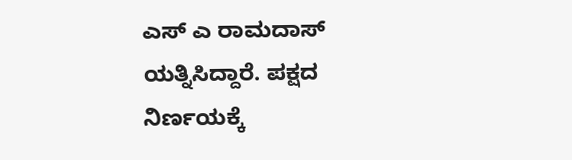ಎಸ್ ಎ ರಾಮದಾಸ್ ಯತ್ನಿಸಿದ್ದಾರೆ. ಪಕ್ಷದ ನಿರ್ಣಯಕ್ಕೆ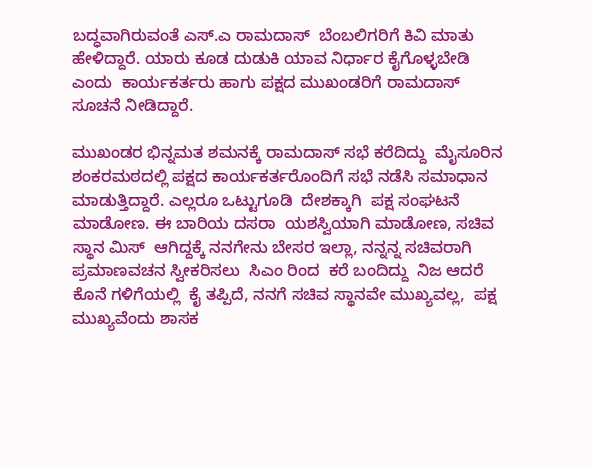ಬದ್ಧವಾಗಿರುವಂತೆ ಎಸ್.ಎ ರಾಮದಾಸ್  ಬೆಂಬಲಿಗರಿಗೆ ಕಿವಿ ಮಾತು ಹೇಳಿದ್ದಾರೆ. ಯಾರು ಕೂಡ ದುಡುಕಿ ಯಾವ ನಿರ್ಧಾರ ಕೈಗೊಳ್ಳಬೇಡಿ ಎಂದು  ಕಾರ್ಯಕರ್ತರು ಹಾಗು ಪಕ್ಷದ ಮುಖಂಡರಿಗೆ ರಾಮದಾಸ್ ಸೂಚನೆ ನೀಡಿದ್ದಾರೆ.

ಮುಖಂಡರ ಭಿನ್ನಮತ ಶಮನಕ್ಕೆ ರಾಮದಾಸ್ ಸಭೆ ಕರೆದಿದ್ದು  ಮೈಸೂರಿನ ಶಂಕರಮಠದಲ್ಲಿ ಪಕ್ಷದ ಕಾರ್ಯಕರ್ತರೊಂದಿಗೆ ಸಭೆ ನಡೆಸಿ ಸಮಾಧಾನ ಮಾಡುತ್ತಿದ್ದಾರೆ. ಎಲ್ಲರೂ ಒಟ್ಟುಗೂಡಿ  ದೇಶಕ್ಕಾಗಿ  ಪಕ್ಷ ಸಂಘಟನೆ ಮಾಡೋಣ. ಈ ಬಾರಿಯ ದಸರಾ  ಯಶಸ್ವಿಯಾಗಿ ಮಾಡೋಣ, ಸಚಿವ ಸ್ಥಾನ ಮಿಸ್  ಆಗಿದ್ದಕ್ಕೆ ನನಗೇನು ಬೇಸರ ಇಲ್ಲಾ, ನನ್ನನ್ನ ಸಚಿವರಾಗಿ  ಪ್ರಮಾಣವಚನ ಸ್ವೀಕರಿಸಲು  ಸಿಎಂ ರಿಂದ  ಕರೆ ಬಂದಿದ್ದು  ನಿಜ ಆದರೆ ಕೊನೆ ಗಳಿಗೆಯಲ್ಲಿ  ಕೈ ತಪ್ಪಿದೆ, ನನಗೆ ಸಚಿವ ಸ್ಥಾನವೇ ಮುಖ್ಯವಲ್ಲ,  ಪಕ್ಷ ಮುಖ್ಯವೆಂದು ಶಾಸಕ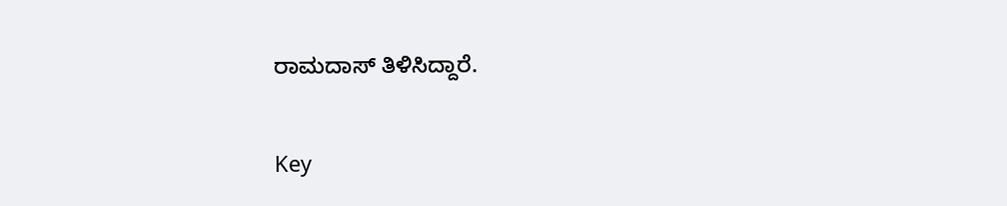ರಾಮದಾಸ್ ತಿಳಿಸಿದ್ದಾರೆ.

Key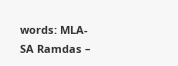words: MLA-SA Ramdas –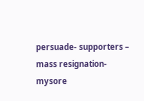persuade- supporters – mass resignation-mysore